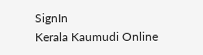SignIn
Kerala Kaumudi Online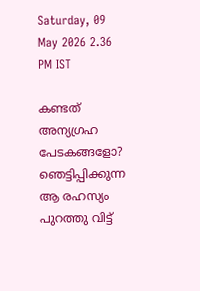Saturday, 09 May 2026 2.36 PM IST

കണ്ടത് അന്യഗ്രഹ പേടകങ്ങളോ? ഞെട്ടിപ്പിക്കുന്ന ആ രഹസ്യം പുറത്തു വിട്ട്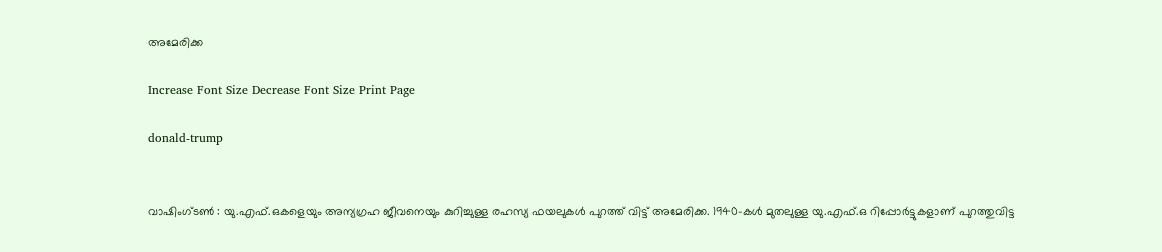അമേരിക്ക

Increase Font Size Decrease Font Size Print Page

donald-trump


വാഷിംഗ്‌ടൺ : യു.എഫ്.ഒകളെയും അന്യഗ്രഹ ജീവനെയും കുറിച്ചുള്ള രഹസ്യ ഫയലുകൾ പുറത്ത് വിട്ട് അമേരിക്ക. 1940-കൾ മുതലുള്ള യു.എഫ്‌.ഒ റിപ്പോർട്ടുകളാണ് പുറത്തുവിട്ട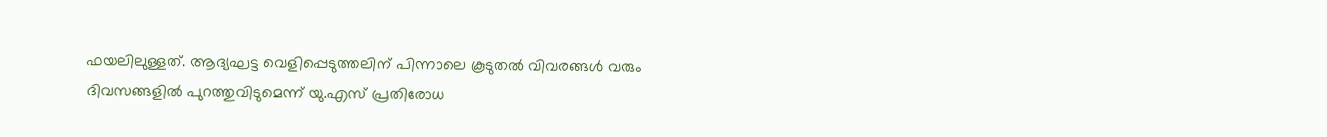ഫയലിലുള്ളത്. ആദ്യഘട്ട വെളിപ്പെടുത്തലിന് പിന്നാലെ കൂടുതൽ വിവരങ്ങൾ വരും ദിവസങ്ങളിൽ പുറത്തുവിടുമെന്ന് യു.എസ് പ്രതിരോധ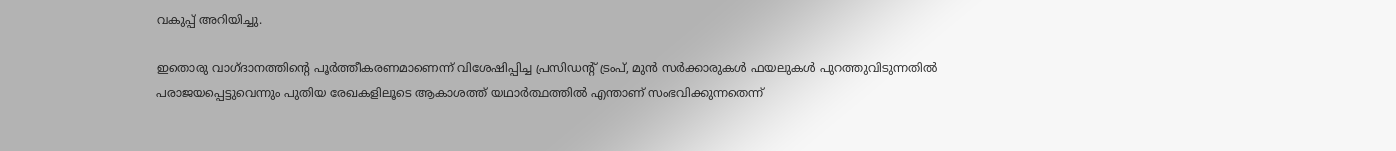വകുപ്പ് അറിയിച്ചു.

ഇതൊരു വാഗ്ദാനത്തിന്റെ പൂർത്തീകരണമാണെന്ന് വിശേഷിപ്പിച്ച പ്രസിഡന്റ് ട്രംപ്, മുൻ സർക്കാരുകൾ ഫയലുകൾ പുറത്തുവിടുന്നതിൽ പരാജയപ്പെട്ടുവെന്നും പുതിയ രേഖകളിലൂടെ ആകാശത്ത് യഥാർത്ഥത്തിൽ എന്താണ് സംഭവിക്കുന്നതെന്ന്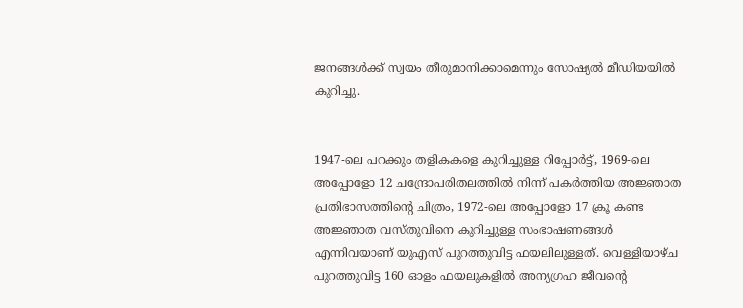ജനങ്ങൾക്ക് സ്വയം തീരുമാനിക്കാമെന്നും സോഷ്യൽ മീഡിയയിൽ കുറിച്ചു.


1947-ലെ പറക്കും തളികകളെ കുറിച്ചുള്ള റിപ്പോർട്ട്, 1969-ലെ അപ്പോളോ 12 ചന്ദ്രോപരിതലത്തിൽ നിന്ന് പകർത്തിയ അജ്ഞാത പ്രതിഭാസത്തിന്റെ ചിത്രം, 1972-ലെ അപ്പോളോ 17 ക്രൂ കണ്ട അജ്ഞാത വസ്തുവിനെ കുറിച്ചുള്ള സംഭാഷണങ്ങൾ എന്നിവയാണ് യുഎസ് പുറത്തുവിട്ട ഫയലിലുള്ളത്. വെള്ളിയാഴ്ച പുറത്തുവിട്ട 160 ഓളം ഫയലുകളിൽ അന്യഗ്രഹ ജീവന്റെ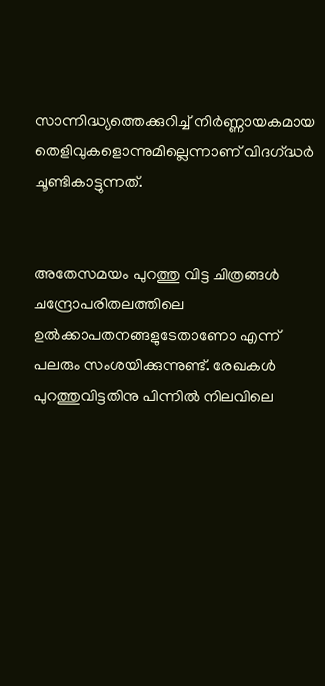സാന്നിദ്ധ്യത്തെക്കുറിച്ച് നിർണ്ണായകമായ തെളിവുകളൊന്നുമില്ലെന്നാണ് വിദഗ്‌ദ്ധർ ചൂണ്ടികാട്ടുന്നത്.


അതേസമയം പുറത്തു വിട്ട ചിത്രങ്ങൾ ചന്ദ്രോപരിതലത്തിലെ ഉൽക്കാപതനങ്ങളുടേതാണോ എന്ന് പലരും സംശയിക്കുന്നുണ്ട്. രേഖകൾ പുറത്തുവിട്ടതിനു പിന്നിൽ നിലവിലെ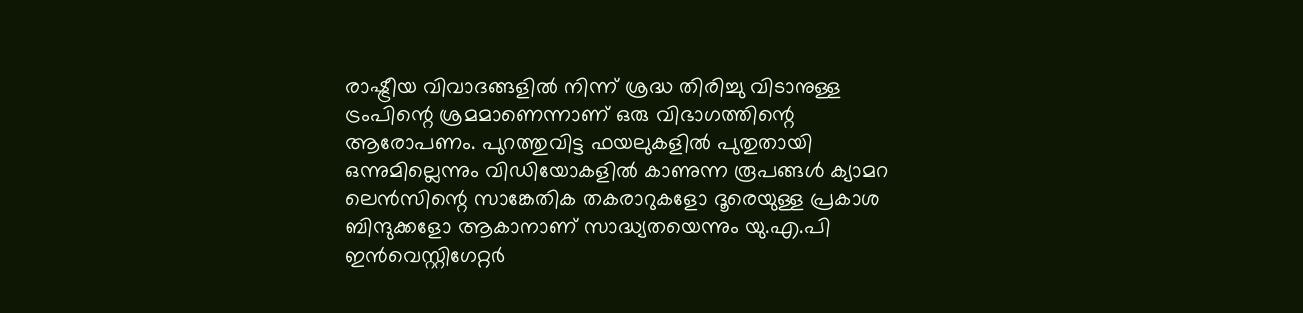രാഷ്ട്രീയ വിവാദങ്ങളിൽ നിന്ന് ശ്രദ്ധ തിരിച്ചു വിടാനുള്ള ട്രംപിന്റെ ശ്രമമാണെന്നാണ് ഒരു വിഭാഗത്തിന്റെ ആരോപണം. പുറത്തുവിട്ട ഫയലുകളിൽ പുതുതായി ഒന്നുമില്ലെന്നും വിഡിയോകളിൽ കാണുന്ന രൂപങ്ങൾ ക്യാമറ ലെൻസിന്റെ സാങ്കേതിക തകരാറുകളോ ദൂരെയുള്ള പ്രകാശ ബിന്ദുക്കളോ ആകാനാണ് സാദ്ധ്യതയെന്നും യു.എ.പി ഇൻവെസ്റ്റിഗേറ്റർ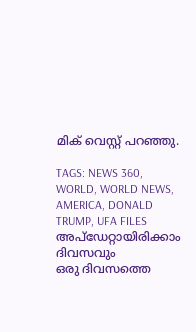മിക് വെസ്റ്റ് പറഞ്ഞു.

TAGS: NEWS 360, WORLD, WORLD NEWS, AMERICA, DONALD TRUMP, UFA FILES
അപ്ഡേറ്റായിരിക്കാം ദിവസവും
ഒരു ദിവസത്തെ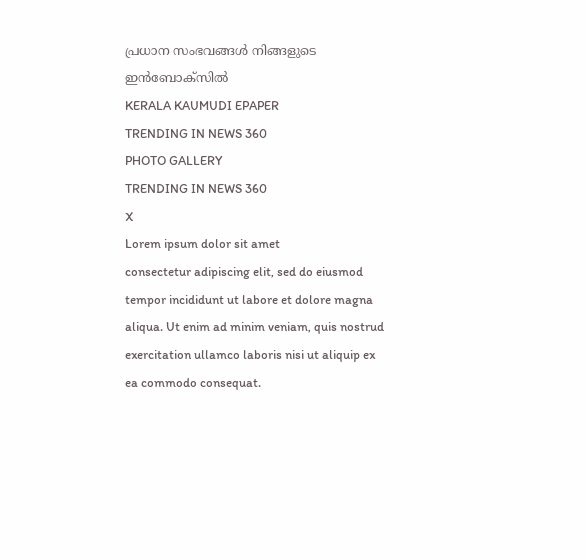പ്രധാന സംഭവങ്ങൾ നിങ്ങളുടെ ഇൻബോക്സിൽ
KERALA KAUMUDI EPAPER
TRENDING IN NEWS 360
PHOTO GALLERY
TRENDING IN NEWS 360
X
Lorem ipsum dolor sit amet
consectetur adipiscing elit, sed do eiusmod tempor incididunt ut labore et dolore magna aliqua. Ut enim ad minim veniam, quis nostrud exercitation ullamco laboris nisi ut aliquip ex ea commodo consequat.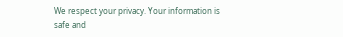We respect your privacy. Your information is safe and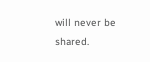will never be shared.